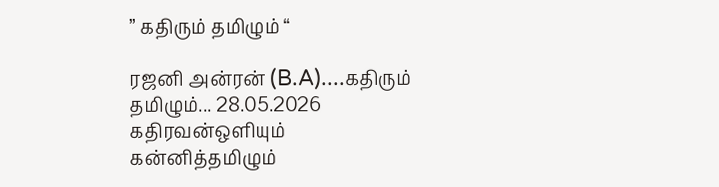” கதிரும் தமிழும் “

ரஜனி அன்ரன் (B.A)....கதிரும் தமிழும்... 28.05.2026 கதிரவன்ஒளியும் கன்னித்தமிழும்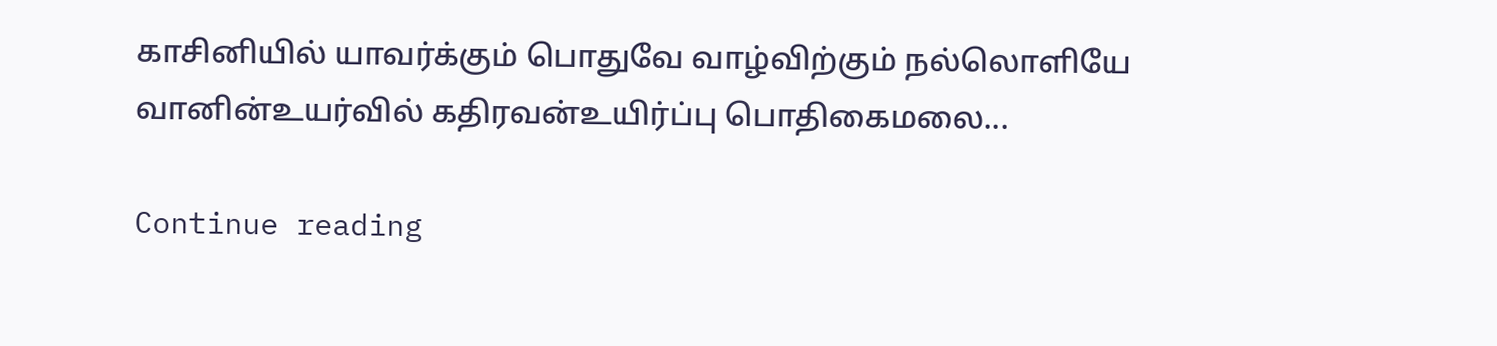காசினியில் யாவர்க்கும் பொதுவே வாழ்விற்கும் நல்லொளியே வானின்உயர்வில் கதிரவன்உயிர்ப்பு பொதிகைமலை...

Continue reading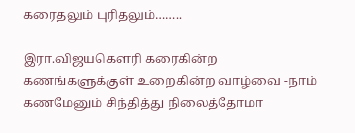கரைதலும் புரிதலும்……..

இரா.விஜயகௌரி கரைகின்ற கணங்களுக்குள் உறைகின்ற வாழ்வை -நாம் கணமேனும் சிந்தித்து நிலைத்தோமா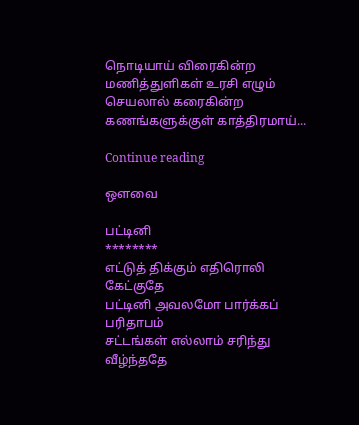நொடியாய் விரைகின்ற மணித்துளிகள் உரசி எழும் செயலால் கரைகின்ற கணங்களுக்குள் காத்திரமாய்...

Continue reading

ஒளவை

பட்டினி
********
எட்டுத் திக்கும் எதிரொலி கேட்குதே
பட்டினி அவலமோ பார்க்கப் பரிதாபம்
சட்டங்கள் எல்லாம் சரிந்து வீழ்ந்ததே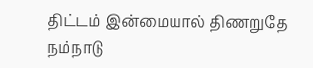திட்டம் இன்மையால் திணறுதே நம்நாடு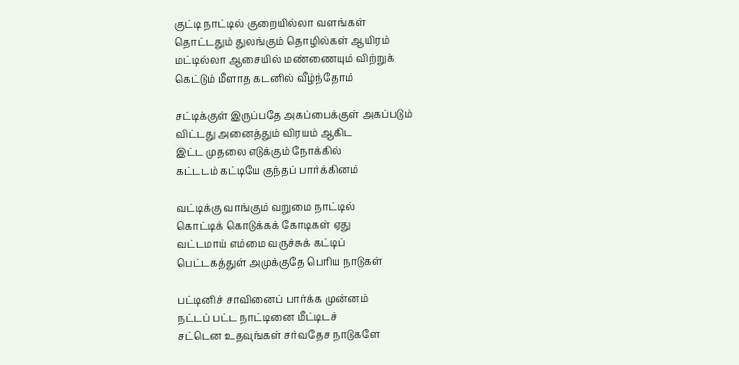குட்டி நாட்டில் குறையில்லா வளங்கள்
தொட்டதும் துலங்கும் தொழில்கள் ஆயிரம்
மட்டில்லா ஆசையில் மண்ணையும் விற்றுக்
கெட்டும் மீளாத கடனில் வீழ்ந்தோம்

சட்டிக்குள் இருப்பதே அகப்பைக்குள் அகப்படும்
விட்டது அனைத்தும் விரயம் ஆகிட
இட்ட முதலை எடுக்கும் நோக்கில்
கட்டடம் கட்டியே குந்தப் பார்க்கினம்

வட்டிக்கு வாங்கும் வறுமை நாட்டில்
கொட்டிக் கொடுக்கக் கோடிகள் ஏது
வட்டமாய் எம்மை வருச்சுக் கட்டிப்
பெட்டகத்துள் அமுக்குதே பெரிய நாடுகள்

பட்டினிச் சாவினைப் பார்க்க முன்னம்
நட்டப் பட்ட நாட்டினை மீட்டிடச்
சட்டென உதவுங்கள் சர்வதேச நாடுகளே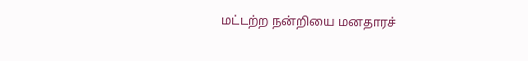மட்டற்ற நன்றியை மனதாரச்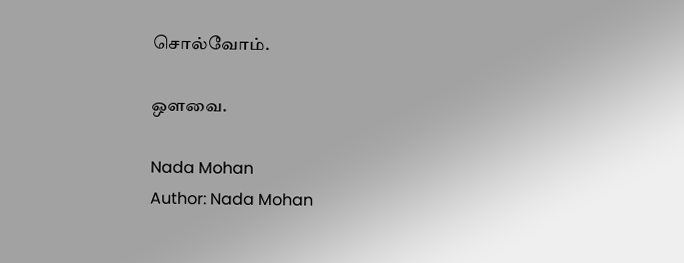சொல்வோம்.

ஒளவை.

Nada Mohan
Author: Nada Mohan